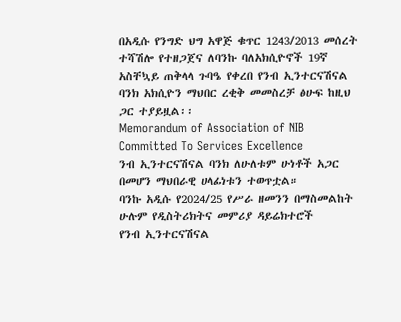በአዲሱ የንግድ ህግ አዋጅ ቁጥር 1243/2013 መሰረት ተሻሽሎ የተዘጋጀና ለባንኩ ባለአክሲዮኖች 19ኛ አስቸኳይ ጠቅላላ ጉባዔ የቀረበ የንብ ኢንተርናሽናል ባንክ አክሲዮን ማህበር ረቂቅ መመስረቻ ፅሁፍ ከዚህ ጋር ተያይዟል፡፡
Memorandum of Association of NIB
Committed To Services Excellence
ንብ ኢንተርናሽናል ባንክ ለሁለቱም ሁነቶች አጋር በመሆን ማህበራዊ ሀላፊነቱን ተወጥቷል።
ባንኩ አዲሱ የ2024/25 የሥራ ዘመንን በማስመልከት ሁሉም የዲስትሪክትና መምሪያ ዳይሬክተሮች
የንብ ኢንተርናሽናል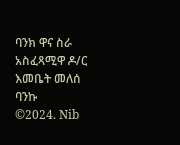ባንክ ዋና ስራ አስፈጻሚዋ ዶ/ር እመቤት መለሰ ባንኩ
©2024. Nib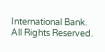International Bank. All Rights Reserved.